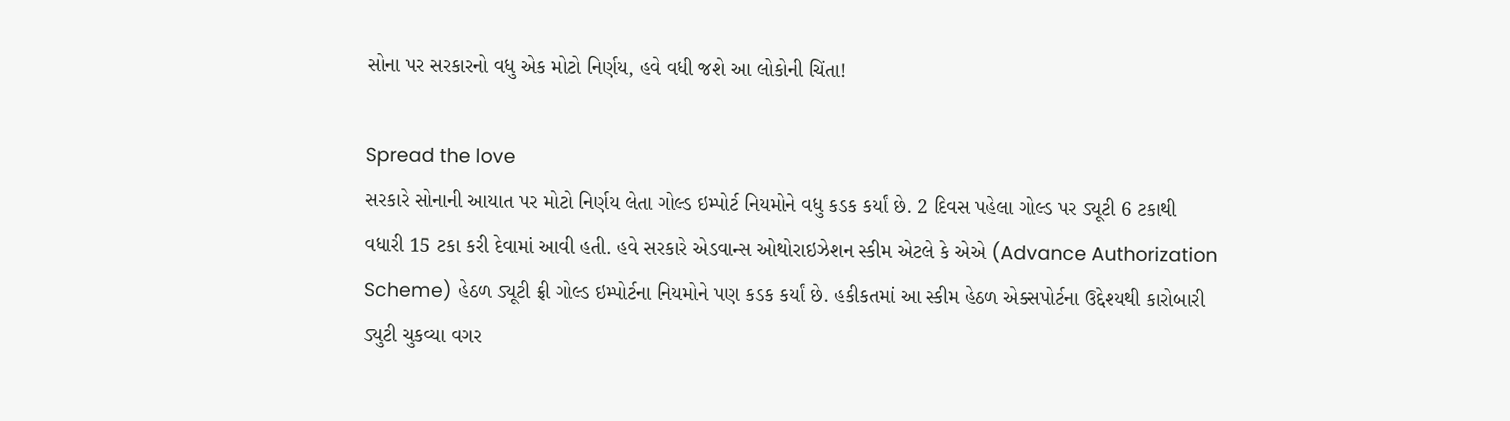સોના પર સરકારનો વધુ એક મોટો નિર્ણય, હવે વધી જશે આ લોકોની ચિંતા!

Spread the love
સરકારે સોનાની આયાત પર મોટો નિર્ણય લેતા ગોલ્ડ ઇમ્પોર્ટ નિયમોને વધુ કડક કર્યાં છે. 2 દિવસ પહેલા ગોલ્ડ પર ડ્યૂટી 6 ટકાથી વધારી 15 ટકા કરી દેવામાં આવી હતી. હવે સરકારે એડવાન્સ ઓથોરાઇઝેશન સ્કીમ એટલે કે એએ (Advance Authorization Scheme) હેઠળ ડ્યૂટી ફ્રી ગોલ્ડ ઇમ્પોર્ટના નિયમોને પણ કડક કર્યાં છે. હકીકતમાં આ સ્કીમ હેઠળ એક્સપોર્ટના ઉદ્દેશ્યથી કારોબારી ડ્યુટી ચુકવ્યા વગર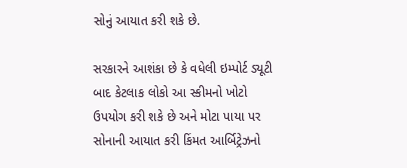સોનું આયાત કરી શકે છે.

સરકારને આશંકા છે કે વધેલી ઇમ્પોર્ટ ડ્યૂટી બાદ કેટલાક લોકો આ સ્કીમનો ખોટો ઉપયોગ કરી શકે છે અને મોટા પાયા પર સોનાની આયાત કરી કિંમત આર્બિટ્રેઝનો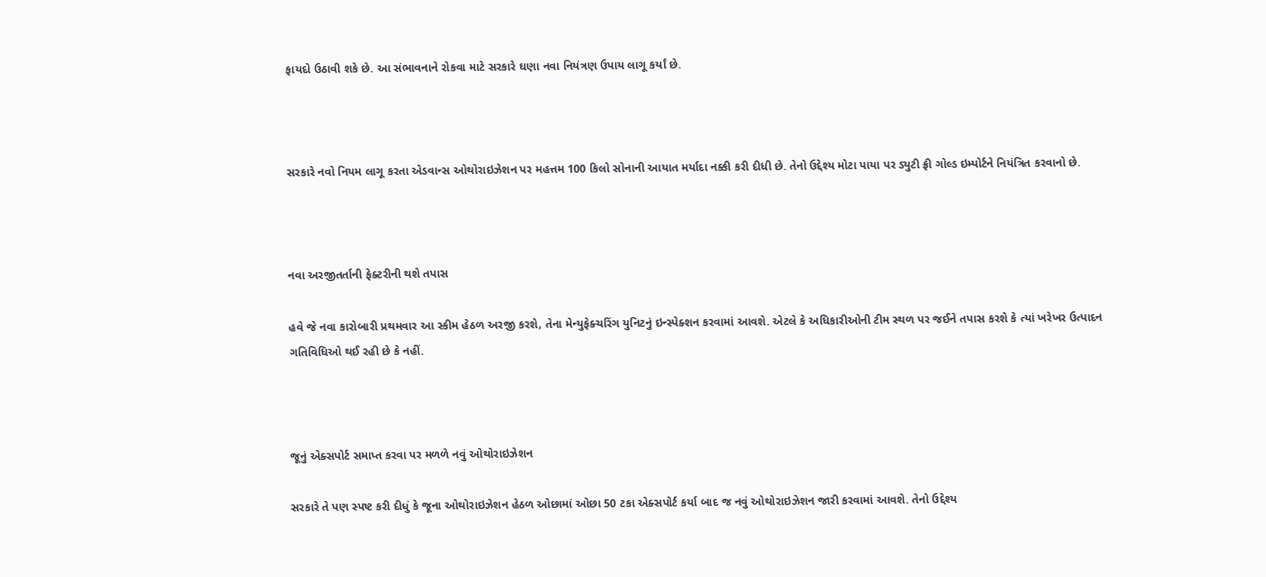ફાયદો ઉઠાવી શકે છે. આ સંભાવનાને રોકવા માટે સરકારે ઘણા નવા નિયંત્રણ ઉપાય લાગૂ કર્યાં છે.



સરકારે નવો નિયમ લાગૂ કરતા એડવાન્સ ઓથોરાઇઝેશન પર મહત્તમ 100 કિલો સોનાની આયાત મર્યાદા નક્કી કરી દીધી છે. તેનો ઉદ્દેશ્ય મોટા પાયા પર ડ્યુટી ફ્રી ગોલ્ડ ઇમ્પોર્ટને નિયંત્રિત કરવાનો છે.



નવા અરજીતર્તાની ફેક્ટરીની થશે તપાસ

હવે જે નવા કારોબારી પ્રથમવાર આ સ્કીમ હેઠળ અરજી કરશે, તેના મેન્યુફેક્ચરિંગ યુનિટનું ઇન્સ્પેક્શન કરવામાં આવશે. એટલે કે અધિકારીઓની ટીમ સ્થળ પર જઈને તપાસ કરશે કે ત્યાં ખરેખર ઉત્પાદન ગતિવિધિઓ થઈ રહી છે કે નહીં.



જૂનું એક્સપોર્ટ સમાપ્ત કરવા પર મળળે નવું ઓથોરાઇઝેશન

સરકારે તે પણ સ્પષ્ટ કરી દીધું કે જૂના ઓથોરાઇઝેશન હેઠળ ઓછામાં ઓછા 50 ટકા એક્સપોર્ટ કર્યા બાદ જ નવું ઓથોરાઇઝેશન જારી કરવામાં આવશે. તેનો ઉદ્દેશ્ય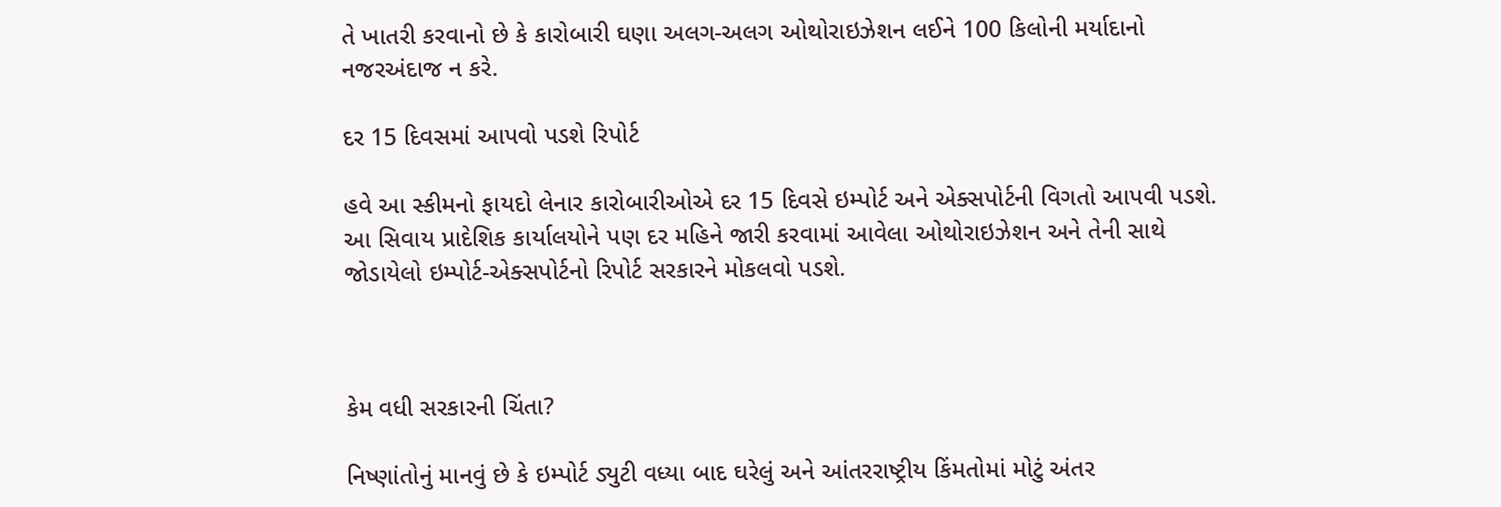તે ખાતરી કરવાનો છે કે કારોબારી ઘણા અલગ-અલગ ઓથોરાઇઝેશન લઈને 100 કિલોની મર્યાદાનો નજરઅંદાજ ન કરે.

દર 15 દિવસમાં આપવો પડશે રિપોર્ટ

હવે આ સ્કીમનો ફાયદો લેનાર કારોબારીઓએ દર 15 દિવસે ઇમ્પોર્ટ અને એક્સપોર્ટની વિગતો આપવી પડશે. આ સિવાય પ્રાદેશિક કાર્યાલયોને પણ દર મહિને જારી કરવામાં આવેલા ઓથોરાઇઝેશન અને તેની સાથે જોડાયેલો ઇમ્પોર્ટ-એક્સપોર્ટનો રિપોર્ટ સરકારને મોકલવો પડશે.



કેમ વધી સરકારની ચિંતા?

નિષ્ણાંતોનું માનવું છે કે ઇમ્પોર્ટ ડ્યુટી વધ્યા બાદ ઘરેલું અને આંતરરાષ્ટ્રીય કિંમતોમાં મોટું અંતર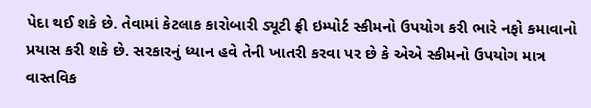પેદા થઈ શકે છે. તેવામાં કેટલાક કારોબારી ડ્યૂટી ફ્રી ઇમ્પોર્ટ સ્કીમનો ઉપયોગ કરી ભારે નફો કમાવાનો પ્રયાસ કરી શકે છે. સરકારનું ધ્યાન હવે તેની ખાતરી કરવા પર છે કે એએ સ્કીમનો ઉપયોગ માત્ર વાસ્તવિક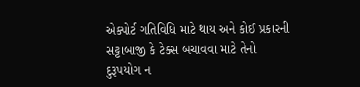એક્પોર્ટ ગતિવિધિ માટે થાય અને કોઈ પ્રકારની સટ્ટાબાજી કે ટેક્સ બચાવવા માટે તેનો દુરૂપયોગ ન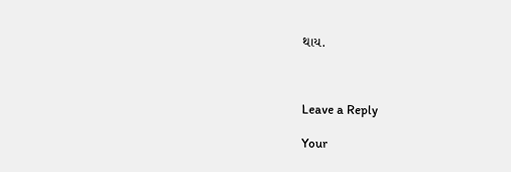થાય.



Leave a Reply

Your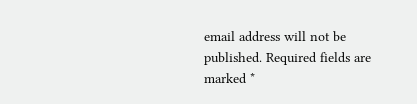email address will not be published. Required fields are marked *